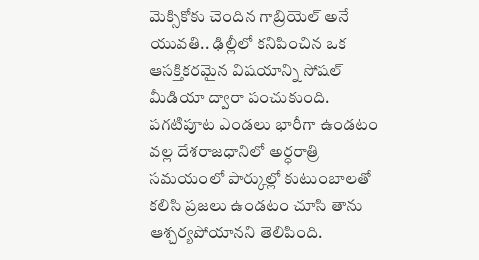మెక్సికోకు చెందిన గాబ్రియెల్ అనే యువతి.. ఢిల్లీలో కనిపించిన ఒక ఆసక్తికరమైన విషయాన్ని సోషల్ మీడియా ద్వారా పంచుకుంది. పగటిపూట ఎండలు భారీగా ఉండటం వల్ల దేశరాజధానిలో అర్ధరాత్రి సమయంలో పార్కుల్లో కుటుంబాలతో కలిసి ప్రజలు ఉండటం చూసి తాను ఆశ్చర్యపోయానని తెలిపింది.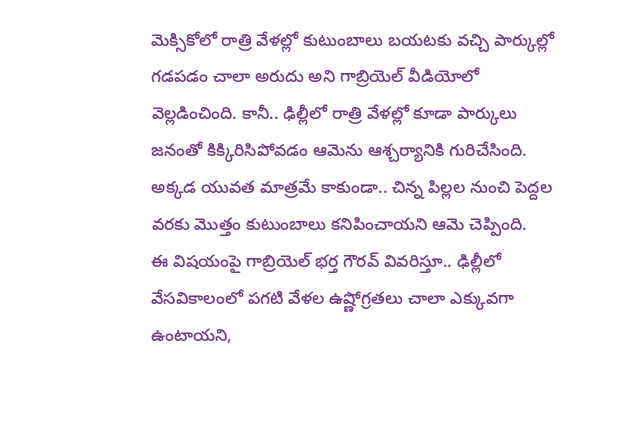మెక్సికోలో రాత్రి వేళల్లో కుటుంబాలు బయటకు వచ్చి పార్కుల్లో గడపడం చాలా అరుదు అని గాబ్రియెల్ వీడియోలో వెల్లడించింది. కానీ.. ఢిల్లీలో రాత్రి వేళల్లో కూడా పార్కులు జనంతో కిక్కిరిసిపోవడం ఆమెను ఆశ్చర్యానికి గురిచేసింది. అక్కడ యువత మాత్రమే కాకుండా.. చిన్న పిల్లల నుంచి పెద్దల వరకు మొత్తం కుటుంబాలు కనిపించాయని ఆమె చెప్పింది.
ఈ విషయంపై గాబ్రియెల్ భర్త గౌరవ్ వివరిస్తూ.. ఢిల్లీలో వేసవికాలంలో పగటి వేళల ఉష్ణోగ్రతలు చాలా ఎక్కువగా ఉంటాయని,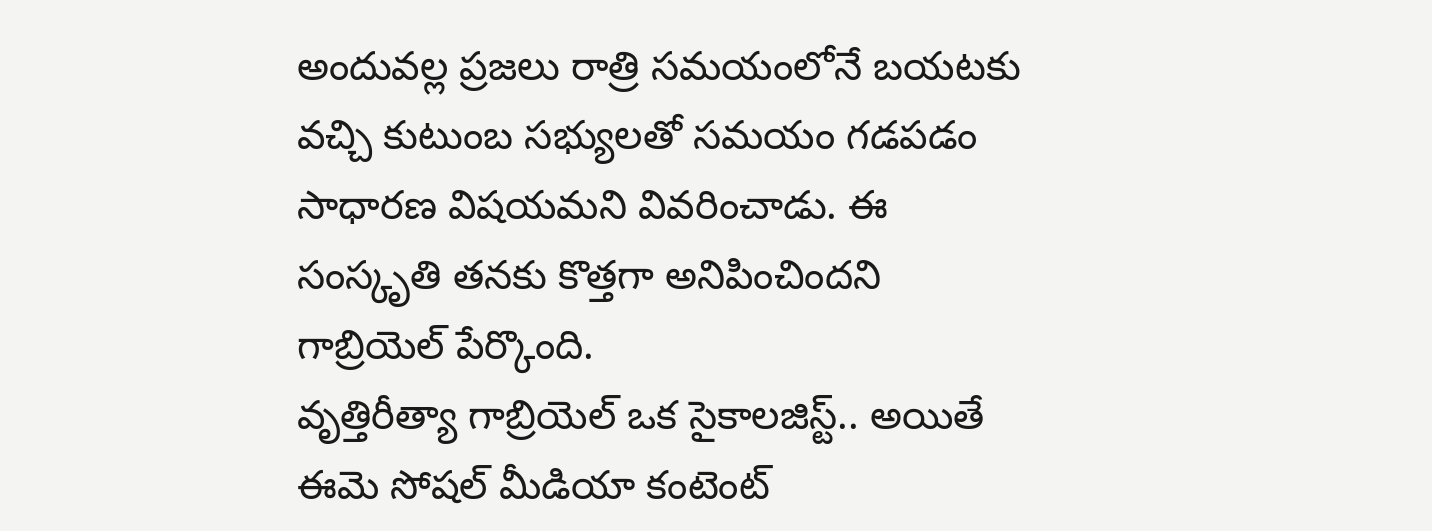అందువల్ల ప్రజలు రాత్రి సమయంలోనే బయటకు వచ్చి కుటుంబ సభ్యులతో సమయం గడపడం సాధారణ విషయమని వివరించాడు. ఈ సంస్కృతి తనకు కొత్తగా అనిపించిందని గాబ్రియెల్ పేర్కొంది.
వృత్తిరీత్యా గాబ్రియెల్ ఒక సైకాలజిస్ట్.. అయితే ఈమె సోషల్ మీడియా కంటెంట్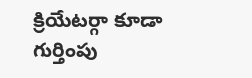క్రియేటర్గా కూడా గుర్తింపు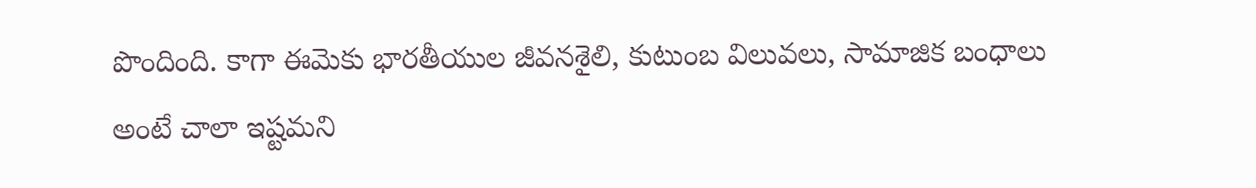పొందింది. కాగా ఈమెకు భారతీయుల జీవనశైలి, కుటుంబ విలువలు, సామాజిక బంధాలు అంటే చాలా ఇష్టమని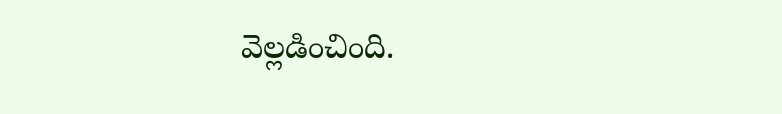వెల్లడించింది.